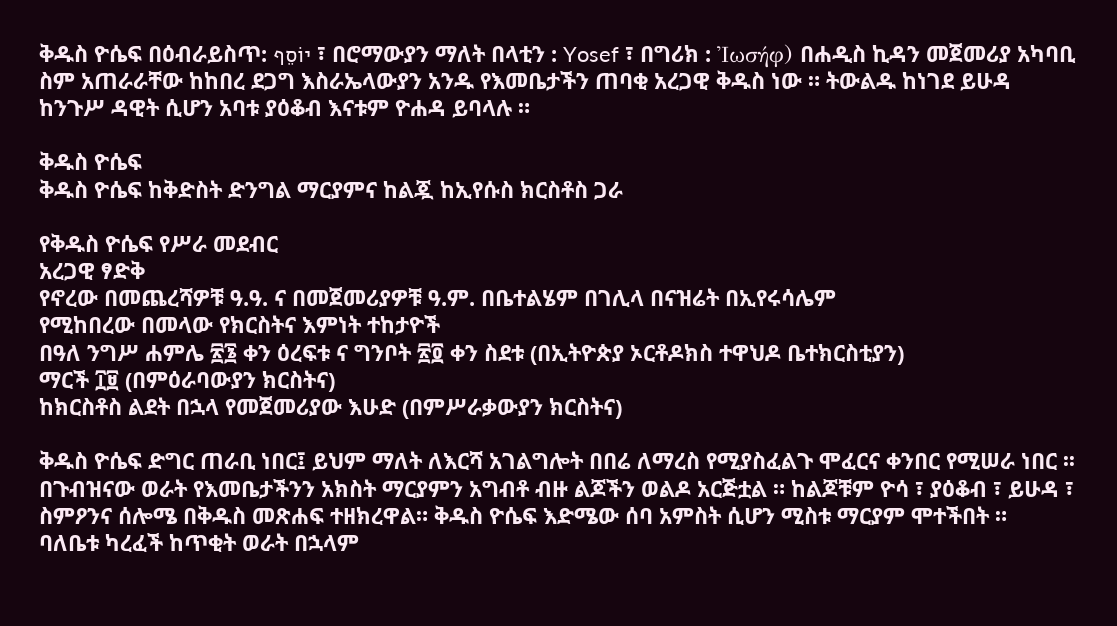ቅዱስ ዮሴፍ በዕብራይስጥ: יוֹסֵף ፣ በሮማውያን ማለት በላቲን : Yosef ፣ በግሪክ : Ἰωσήφ) በሐዲስ ኪዳን መጀመሪያ አካባቢ ስም አጠራራቸው ከከበረ ደጋግ እስራኤላውያን አንዱ የእመቤታችን ጠባቂ አረጋዊ ቅዱስ ነው ። ትውልዱ ከነገደ ይሁዳ ከንጉሥ ዳዊት ሲሆን አባቱ ያዕቆብ እናቱም ዮሐዳ ይባላሉ ።

ቅዱስ ዮሴፍ
ቅዱስ ዮሴፍ ከቅድስት ድንግል ማርያምና ከልጇ ከኢየሱስ ክርስቶስ ጋራ

የቅዱስ ዮሴፍ የሥራ መደብር
አረጋዊ ፃድቅ
የኖረው በመጨረሻዎቹ ዓ.ዓ. ና በመጀመሪያዎቹ ዓ.ም. በቤተልሄም በገሊላ በናዝሬት በኢየሩሳሌም
የሚከበረው በመላው የክርስትና እምነት ተከታዮች
በዓለ ንግሥ ሐምሌ ፳፮ ቀን ዕረፍቱ ና ግንቦት ፳፬ ቀን ስደቱ (በኢትዮጵያ ኦርቶዶክስ ተዋህዶ ቤተክርስቲያን)
ማርች ፲፱ (በምዕራባውያን ክርስትና)
ከክርስቶስ ልደት በኋላ የመጀመሪያው እሁድ (በምሥራቃውያን ክርስትና)

ቅዱስ ዮሴፍ ድግር ጠራቢ ነበር፤ ይህም ማለት ለእርሻ አገልግሎት በበሬ ለማረስ የሚያስፈልጉ ሞፈርና ቀንበር የሚሠራ ነበር ፡፡
በጉብዝናው ወራት የእመቤታችንን አክስት ማርያምን አግብቶ ብዙ ልጆችን ወልዶ አርጅቷል ። ከልጆቹም ዮሳ ፣ ያዕቆብ ፣ ይሁዳ ፣ ስምዖንና ሰሎሜ በቅዱስ መጽሐፍ ተዘክረዋል። ቅዱስ ዮሴፍ እድሜው ሰባ አምስት ሲሆን ሚስቱ ማርያም ሞተችበት ።
ባለቤቱ ካረፈች ከጥቂት ወራት በኋላም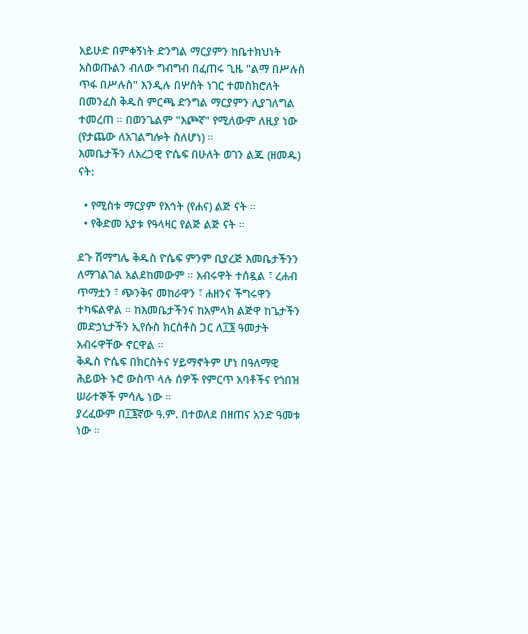አይሁድ በምቀኝነት ድንግል ማርያምን ከቤተክህነት አስወጡልን ብለው ግብግብ በፈጠሩ ጊዜ "ልማ በሥሉስ ጥፋ በሥሉስ" እንዲሉ በሦስት ነገር ተመስክሮለት በመንፈስ ቅዱስ ምርጫ ድንግል ማርያምን ሊያገለግል ተመረጠ ። በወንጌልም "እጮኛ" የሚለውም ለዚያ ነው (የታጨው ለአገልግሎት ስለሆነ) ።
እመቤታችን ለአረጋዊ ዮሴፍ በሁለት ወገን ልጁ (ዘመዱ) ናት:

  • የሚስቱ ማርያም የእኅት (የሐና) ልጅ ናት ።
  • የቅድመ አያቱ የዓላዛር የልጅ ልጅ ናት ።

ደጉ ሽማግሌ ቅዱስ ዮሴፍ ምንም ቢያረጅ እመቤታችንን ለማገልገል አልደከመውም ። አብሩዋት ተሰዷል ፣ ረሐብ ጥማቷን ፣ ጭንቅና መከራዋን ፣ ሐዘንና ችግሩዋን ተካፍልዋል ። ከእመቤታችንና ከአምላክ ልጅዋ ከጌታችን መድኃኒታችን ኢየሱስ ክርስቶስ ጋር ለ፲፮ ዓመታት አብሩዋቸው ኖርዋል ።
ቅዱስ ዮሴፍ በክርስትና ሃይማኖትም ሆነ በዓለማዊ ሕይወት ኑሮ ውስጥ ላሉ ሰዎች የምርጥ አባቶችና የጎበዝ ሠራተኞች ምሳሌ ነው ።
ያረፈውም በ፲፮ኛው ዓ.ም. በተወለደ በዘጠና አንድ ዓመቱ ነው ።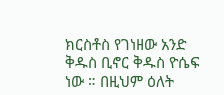ክርስቶስ የገነዘው አንድ ቅዱስ ቢኖር ቅዱስ ዮሴፍ ነው ። በዚህም ዕለት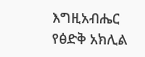እግዚአብሔር የፅድቅ አክሊል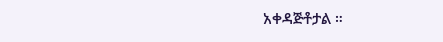አቀዳጅቶታል ።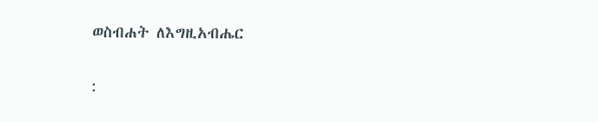ወስብሐት ለእግዚአብሔር

: